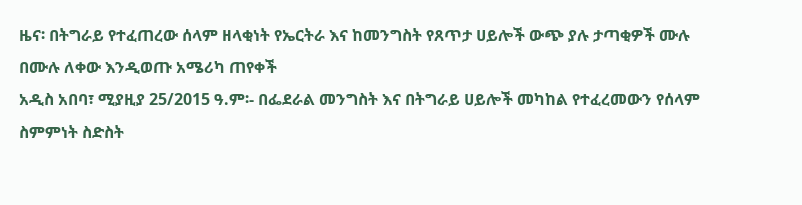ዜና፡ በትግራይ የተፈጠረው ሰላም ዘላቂነት የኤርትራ እና ከመንግስት የጸጥታ ሀይሎች ውጭ ያሉ ታጣቂዎች ሙሉ በሙሉ ለቀው እንዲወጡ አሜሪካ ጠየቀች
አዲስ አበባ፣ ሚያዚያ 25/2015 ዓ.ም፡- በፌደራል መንግስት እና በትግራይ ሀይሎች መካከል የተፈረመውን የሰላም ስምምነት ስድስት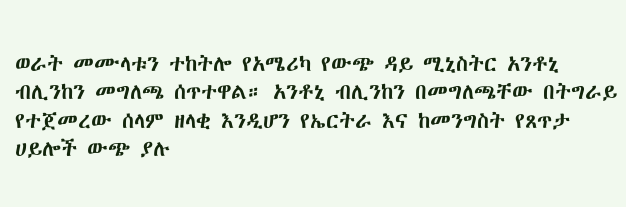ወራት መሙላቱን ተከትሎ የአሜሪካ የውጭ ዳይ ሚኒስትር አንቶኒ ብሊንከን መግለጫ ሰጥተዋል። አንቶኒ ብሊንከን በመግለጫቸው በትግራይ የተጀመረው ሰላም ዘላቂ እንዲሆን የኤርትራ እና ከመንግስት የጸጥታ ሀይሎች ውጭ ያሉ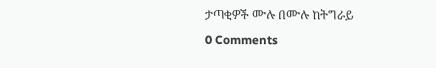ታጣቂዎች ሙሉ በሙሉ ከትግራይ
0 Comments